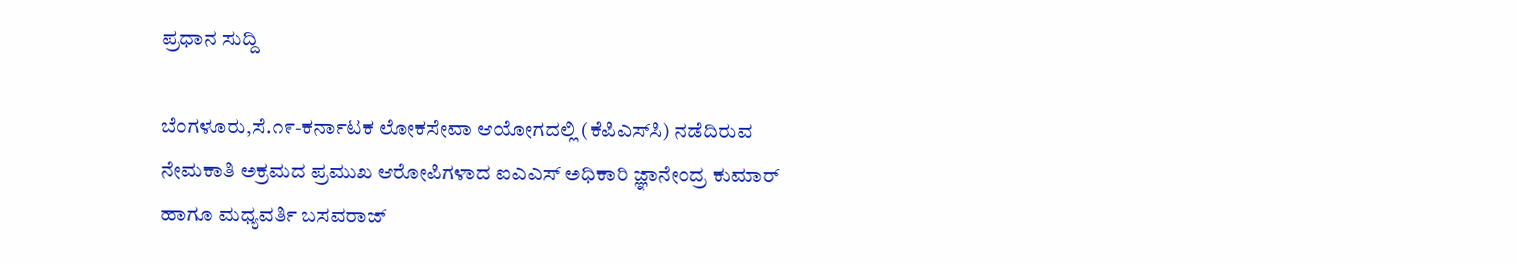ಪ್ರಧಾನ ಸುದ್ದಿ

ಬೆಂಗಳೂರು,ಸೆ.೧೯-ಕರ್ನಾಟಕ ಲೋಕಸೇವಾ ಆಯೋಗದಲ್ಲಿ (ಕೆಪಿಎಸ್‌ಸಿ) ನಡೆದಿರುವ ನೇಮಕಾತಿ ಅಕ್ರಮದ ಪ್ರಮುಖ ಆರೋಪಿಗಳಾದ ಐಎಎಸ್ ಅಧಿಕಾರಿ ಜ್ಞಾನೇಂದ್ರ ಕುಮಾರ್ ಹಾಗೂ ಮಧ್ಯವರ್ತಿ ಬಸವರಾಜ್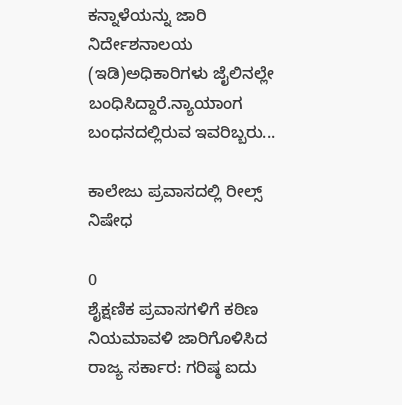ಕನ್ನಾಳೆಯನ್ನು ಜಾರಿ ನಿರ್ದೇಶನಾಲಯ (ಇಡಿ)ಅಧಿಕಾರಿಗಳು ಜೈಲಿನಲ್ಲೇ ಬಂಧಿಸಿದ್ದಾರೆ.ನ್ಯಾಯಾಂಗ ಬಂಧನದಲ್ಲಿರುವ ಇವರಿಬ್ಬರು...

ಕಾಲೇಜು ಪ್ರವಾಸದಲ್ಲಿ ರೀಲ್ಸ್‌ ನಿಷೇಧ

0
ಶೈಕ್ಷಣಿಕ ಪ್ರವಾಸಗಳಿಗೆ ಕಠಿಣ ನಿಯಮಾವಳಿ ಜಾರಿಗೊಳಿಸಿದ ರಾಜ್ಯ ಸರ್ಕಾರ: ಗರಿಷ್ಠ ಐದು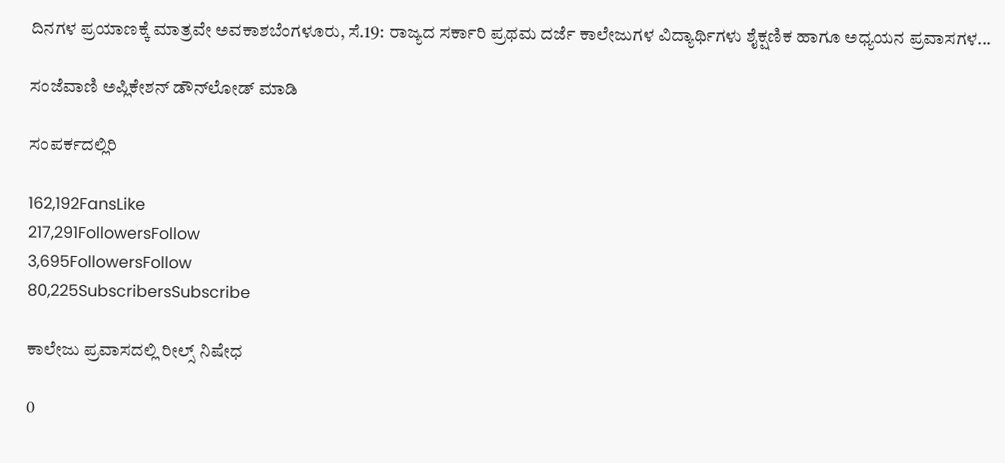ದಿನಗಳ ಪ್ರಯಾಣಕ್ಕೆ ಮಾತ್ರವೇ ಅವಕಾಶಬೆಂಗಳೂರು, ಸೆ.19: ರಾಜ್ಯದ ಸರ್ಕಾರಿ ಪ್ರಥಮ ದರ್ಜೆ ಕಾಲೇಜುಗಳ ವಿದ್ಯಾರ್ಥಿಗಳು ಶೈಕ್ಷಣಿಕ ಹಾಗೂ ಅಧ್ಯಯನ ಪ್ರವಾಸಗಳ...

ಸಂಜೆವಾಣಿ ಅಪ್ಲಿಕೇಶನ್ ಡೌನ್‌ಲೋಡ್ ಮಾಡಿ

ಸಂಪರ್ಕದಲ್ಲಿರಿ

162,192FansLike
217,291FollowersFollow
3,695FollowersFollow
80,225SubscribersSubscribe

ಕಾಲೇಜು ಪ್ರವಾಸದಲ್ಲಿ ರೀಲ್ಸ್‌ ನಿಷೇಧ

0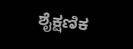ಶೈಕ್ಷಣಿಕ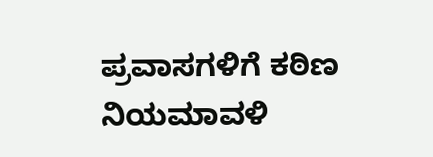ಪ್ರವಾಸಗಳಿಗೆ ಕಠಿಣ ನಿಯಮಾವಳಿ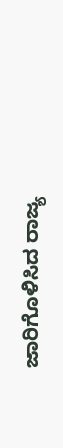ಜಾರಿಗೊಳಿಸಿದ ರಾಜ್ಯ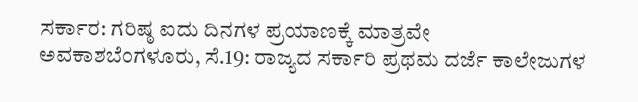ಸರ್ಕಾರ: ಗರಿಷ್ಠ ಐದು ದಿನಗಳ ಪ್ರಯಾಣಕ್ಕೆ ಮಾತ್ರವೇ ಅವಕಾಶಬೆಂಗಳೂರು, ಸೆ.19: ರಾಜ್ಯದ ಸರ್ಕಾರಿ ಪ್ರಥಮ ದರ್ಜೆ ಕಾಲೇಜುಗಳ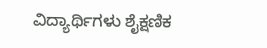ವಿದ್ಯಾರ್ಥಿಗಳು ಶೈಕ್ಷಣಿಕ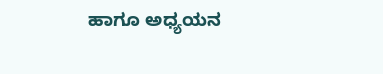ಹಾಗೂ ಅಧ್ಯಯನ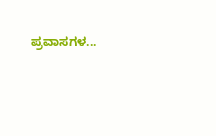ಪ್ರವಾಸಗಳ...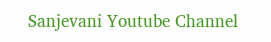Sanjevani Youtube Channel